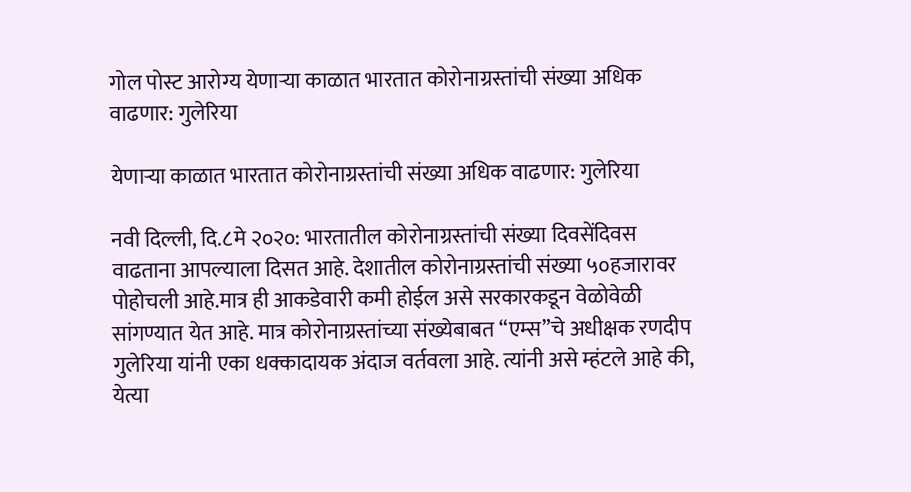गोल पोस्ट आरोग्य येणाऱ्या काळात भारतात कोरोनाग्रस्तांची संख्या अधिक वाढणार: गुलेरिया

येणाऱ्या काळात भारतात कोरोनाग्रस्तांची संख्या अधिक वाढणार: गुलेरिया

नवी दिल्ली, दि.८मे २०२०: भारतातील कोरोनाग्रस्तांची संख्या दिवसेंदिवस वाढताना आपल्याला दिसत आहे. देशातील कोरोनाग्रस्तांची संख्या ५०हजारावर पोहोचली आहे.मात्र ही आकडेवारी कमी होईल असे सरकारकडून वेळोवेळी सांगण्यात येत आहे. मात्र कोरोनाग्रस्तांच्या संख्येबाबत “एम्स”चे अधीक्षक रणदीप गुलेरिया यांनी एका धक्कादायक अंदाज वर्तवला आहे. त्यांनी असे म्हंटले आहे की, येत्या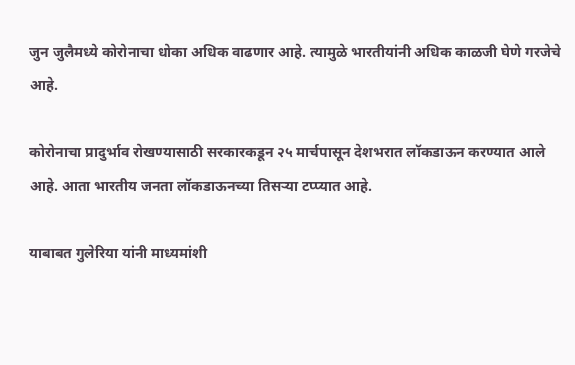जुन जुलैमध्ये कोरोनाचा धोका अधिक वाढणार आहे. त्यामुळे भारतीयांनी अधिक काळजी घेणे गरजेचे आहे.

कोरोनाचा प्रादुर्भाव रोखण्यासाठी सरकारकडून २५ मार्चपासून देशभरात लॉकडाऊन करण्यात आले आहे. आता भारतीय जनता लॉकडाऊनच्या तिसऱ्या टप्प्यात आहे.

याबाबत गुलेरिया यांनी माध्यमांशी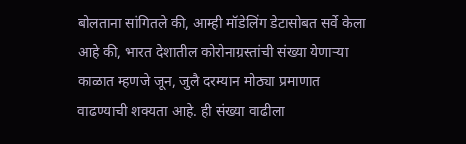बोलताना सांगितले की, आम्ही मॉडेलिंग डेटासोबत सर्वे केला आहे की, भारत देशातील कोरोनाग्रस्तांची संख्या येणाऱ्या काळात म्हणजे जून, जुलै दरम्यान मोठ्या प्रमाणात वाढण्याची शक्यता आहे. ही संख्या वाढीला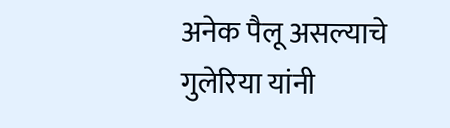अनेक पैलू असल्याचे गुलेरिया यांनी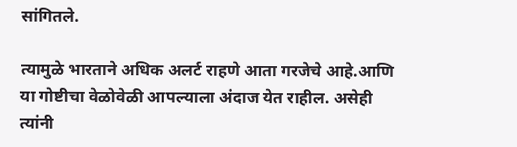सांगितले.

त्यामुळे भारताने अधिक अलर्ट राहणे आता गरजेचे आहे.आणि या गोष्टीचा वेळोवेळी आपल्याला अंदाज येत राहील. असेही त्यांनी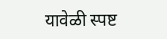यावेळी स्पष्ट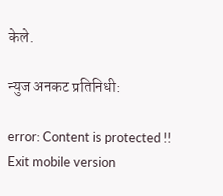केले.

न्युज अनकट प्रतिनिधी:

error: Content is protected !!
Exit mobile version